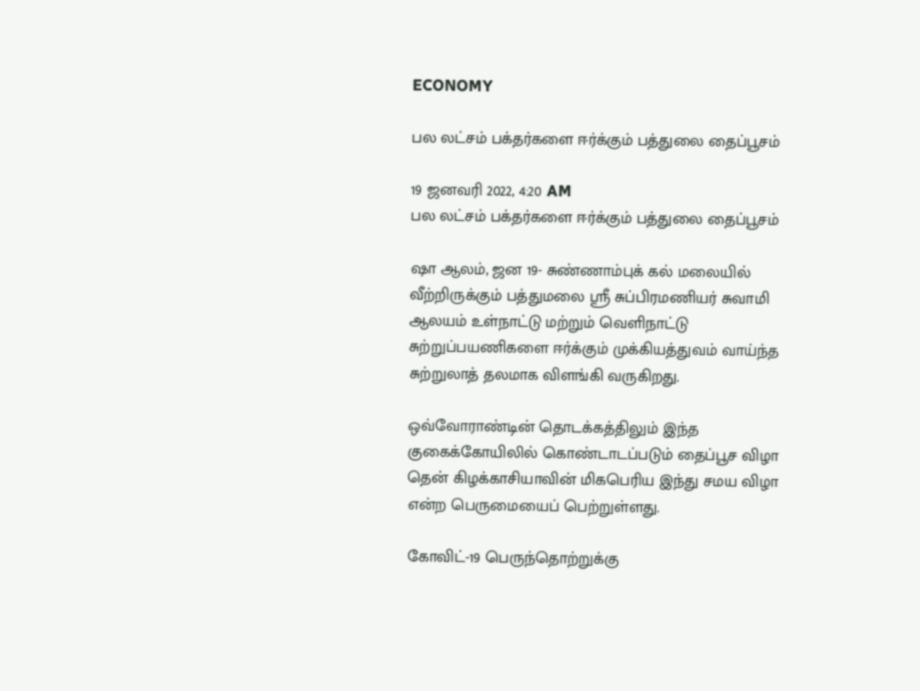ECONOMY

பல லட்சம் பக்தர்களை ஈர்க்கும் பத்துலை தைப்பூசம்

19 ஜனவரி 2022, 4:20 AM
பல லட்சம் பக்தர்களை ஈர்க்கும் பத்துலை தைப்பூசம்

ஷா ஆலம், ஜன 19- சுண்ணாம்புக் கல் மலையில் வீற்றிருக்கும் பத்துமலை ஸ்ரீ சுப்பிரமணியர் சுவாமி ஆலயம் உள்நாட்டு மற்றும் வெளிநாட்டு சுற்றுப்பயணிகளை ஈர்க்கும் முக்கியத்துவம் வாய்ந்த சுற்றுலாத் தலமாக விளங்கி வருகிறது.

ஒவ்வோராண்டின் தொடக்கத்திலும் இந்த குகைக்கோயிலில் கொண்டாடப்படும் தைப்பூச விழா தென் கிழக்காசியாவின் மிகபெரிய இந்து சமய விழா என்ற பெருமையைப் பெற்றுள்ளது.

கோவிட்-19 பெருந்தொற்றுக்கு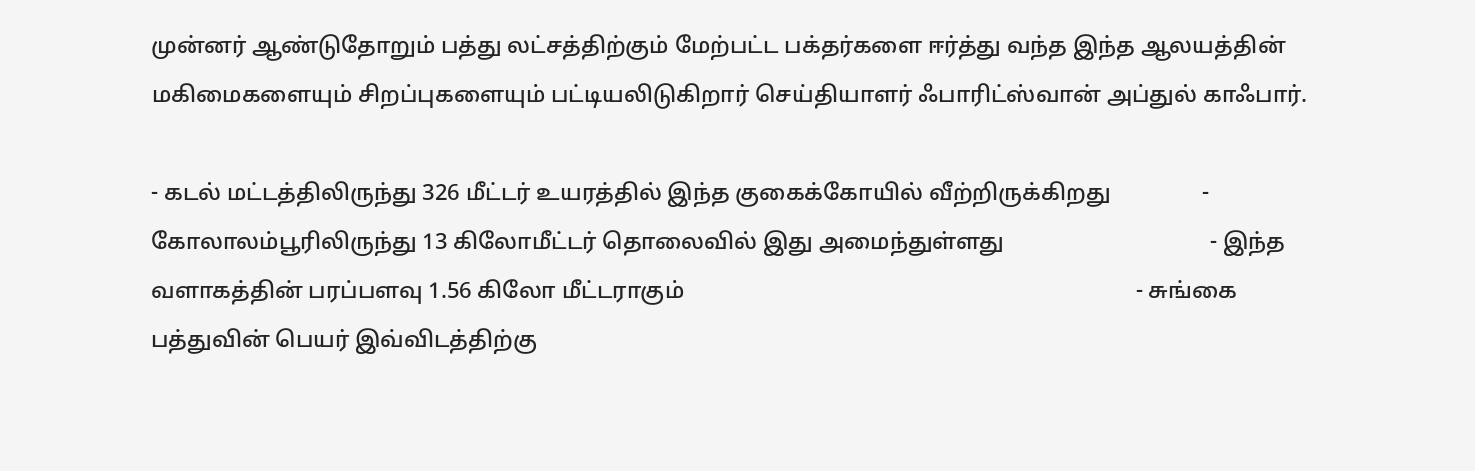முன்னர் ஆண்டுதோறும் பத்து லட்சத்திற்கும் மேற்பட்ட பக்தர்களை ஈர்த்து வந்த இந்த ஆலயத்தின் மகிமைகளையும் சிறப்புகளையும் பட்டியலிடுகிறார் செய்தியாளர் ஃபாரிட்ஸ்வான் அப்துல் காஃபார்.

- கடல் மட்டத்திலிருந்து 326 மீட்டர் உயரத்தில் இந்த குகைக்கோயில் வீற்றிருக்கிறது                - கோலாலம்பூரிலிருந்து 13 கிலோமீட்டர் தொலைவில் இது அமைந்துள்ளது                                    - இந்த வளாகத்தின் பரப்பளவு 1.56 கிலோ மீட்டராகும்                                                                               - சுங்கை பத்துவின் பெயர் இவ்விடத்திற்கு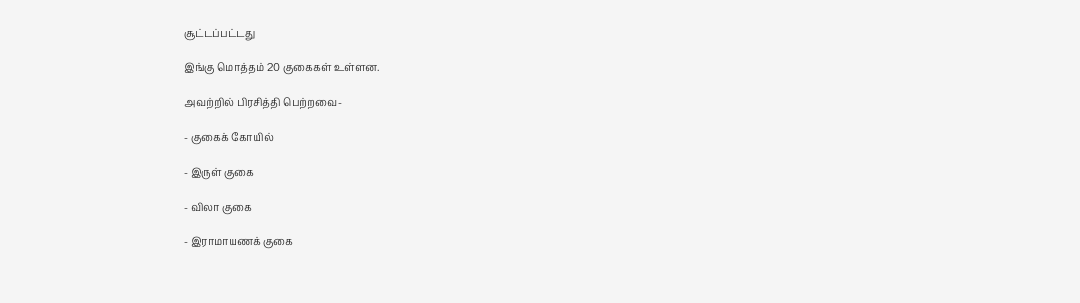சூட்டப்பட்டது

இங்கு மொத்தம் 20 குகைகள் உள்ளன.

அவற்றில் பிரசித்தி பெற்றவை-

- குகைக் கோயில்

- இருள் குகை

- விலா குகை

- இராமாயணக் குகை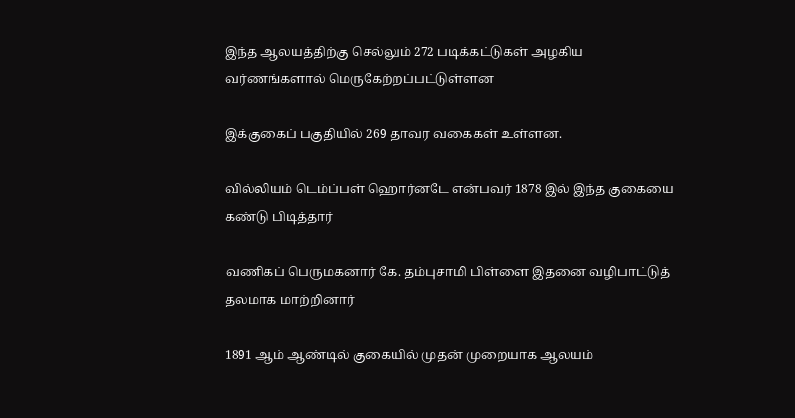இந்த ஆலயத்திற்கு செல்லும் 272 படிக்கட்டுகள் அழகிய வர்ணங்களால் மெருகேற்றப்பட்டுள்ளன

இக்குகைப் பகுதியில் 269 தாவர வகைகள் உள்ளன.

வில்லியம் டெம்ப்பள் ஹொர்னடே என்பவர் 1878 இல் இந்த குகையை கண்டு பிடித்தார்

வணிகப் பெருமகனார் கே. தம்புசாமி பிள்ளை இதனை வழிபாட்டுத் தலமாக மாற்றினார்

1891 ஆம் ஆண்டில் குகையில் முதன் முறையாக ஆலயம்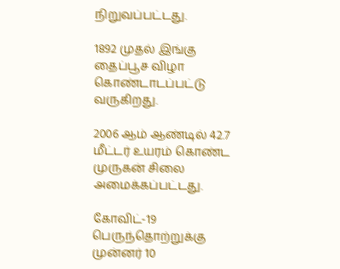நிறுவப்பட்டது.

1892 முதல் இங்கு தைப்பூச விழா கொண்டாடப்பட்டு வருகிறது.

2006 ஆம் ஆண்டில் 42.7 மீட்டர் உயரம் கொண்ட முருகன் சிலை அமைக்கப்பட்டது.

கோவிட்-19 பெருந்தொற்றுக்கு முன்னர் 10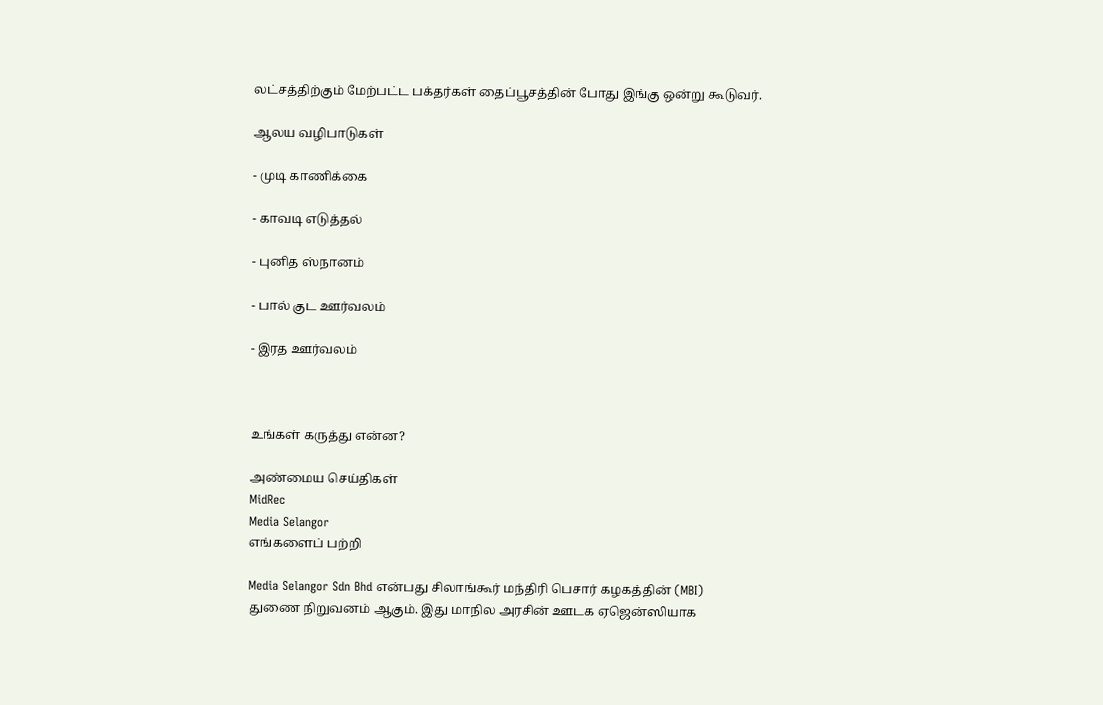லட்சத்திற்கும் மேற்பட்ட பக்தர்கள் தைப்பூசத்தின் போது இங்கு ஒன்று கூடுவர்.

ஆலய வழிபாடுகள்

- முடி காணிக்கை

- காவடி எடுத்தல்

- புனித ஸ்நானம்

- பால் குட ஊர்வலம்

- இரத ஊர்வலம்



உங்கள் கருத்து என்ன?

அண்மைய செய்திகள்
MidRec
Media Selangor
எங்களைப் பற்றி

Media Selangor Sdn Bhd என்பது சிலாங்கூர் மந்திரி பெசார் கழகத்தின் (MBI) துணை நிறுவனம் ஆகும். இது மாநில அரசின் ஊடக ஏஜென்ஸியாக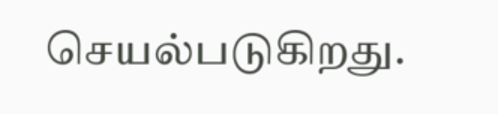செயல்படுகிறது.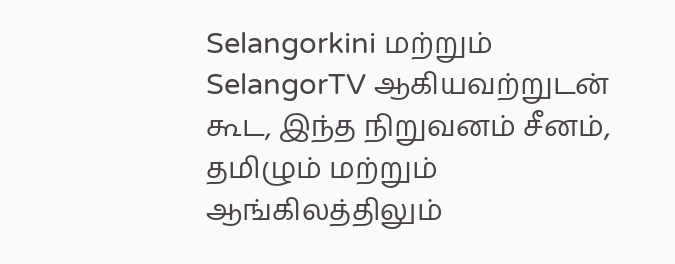Selangorkini மற்றும் SelangorTV ஆகியவற்றுடன் கூட, இந்த நிறுவனம் சீனம், தமிழும் மற்றும் ஆங்கிலத்திலும்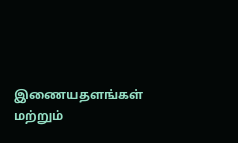இணையதளங்கள் மற்றும்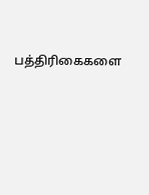பத்திரிகைகளை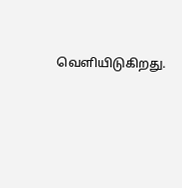வெளியிடுகிறது.